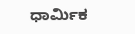ಧಾರ್ಮಿಕ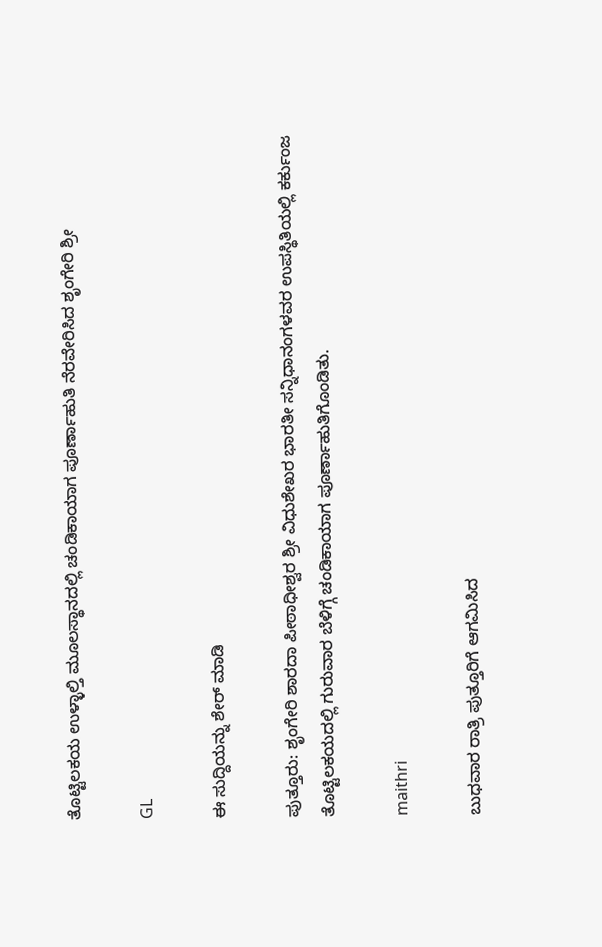ತೊಟ್ಟಿಲಕಯ ಉಳ್ಳಾಲ್ತಿ ಮೂಲಸ್ಥಾನದಲ್ಲಿ ಚಂಡಿಕಾಯಾಗ ಪೂರ್ಣಾಹುತಿ ನೆರವೇರಿಸಿದ ಶೃಂಗೇರಿ ಶ್ರೀ

GL

ಈ ಸುದ್ದಿಯನ್ನು ಶೇರ್ ಮಾಡಿ

ಪುತ್ತೂರು: ಶೃಂಗೇರಿ ಶಾರದಾ ಪೀಠಾಧೀಶ್ವರ ಶ್ರೀ ವಿಧುಶೇಖರ ಭಾರತೀ ಸನ್ನಿಧಾನಂಗಳವರ ಉಪಸ್ಥಿತಿಯಲ್ಲಿ ಕರ್ಕುಂಜ ತೊಟ್ಟಿಲಕಯದಲ್ಲಿ ಗುರುವಾರ ಬೆಳಿಗ್ಗೆ ಚಂಡಿಕಾಯಾಗ ಪೂರ್ಣಾಹುತಿಗೊಂಡಿತು.

maithri

ಬುಧವಾರ ರಾತ್ರಿ ಪುತ್ತೂರಿಗೆ ಆಗಮಿಸಿದ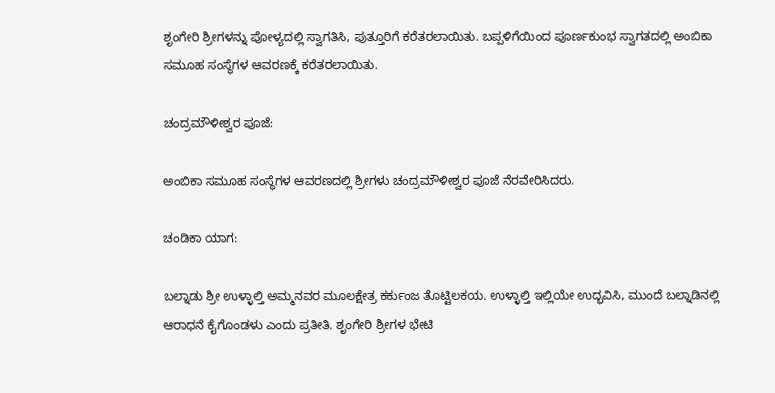ಶೃಂಗೇರಿ ಶ್ರೀಗಳನ್ನು ಪೋಳ್ಯದಲ್ಲಿ ಸ್ವಾಗತಿಸಿ, ಪುತ್ತೂರಿಗೆ ಕರೆತರಲಾಯಿತು. ಬಪ್ಪಳಿಗೆಯಿಂದ ಪೂರ್ಣಕುಂಭ ಸ್ವಾಗತದಲ್ಲಿ ಅಂಬಿಕಾ ಸಮೂಹ ಸಂಸ್ಥೆಗಳ ಆವರಣಕ್ಕೆ ಕರೆತರಲಾಯಿತು.

ಚಂದ್ರಮೌಳೀಶ್ವರ ಪೂಜೆ:

ಅಂಬಿಕಾ ಸಮೂಹ ಸಂಸ್ಥೆಗಳ ಆವರಣದಲ್ಲಿ ಶ್ರೀಗಳು ಚಂದ್ರಮೌಳೀಶ್ವರ ಪೂಜೆ ನೆರವೇರಿಸಿದರು.

ಚಂಡಿಕಾ ಯಾಗ:

ಬಲ್ನಾಡು ಶ್ರೀ ಉಳ್ಳಾಲ್ತಿ ಅಮ್ಮನವರ ಮೂಲಕ್ಷೇತ್ರ ಕರ್ಕುಂಜ ತೊಟ್ಟಿಲಕಯ. ಉಳ್ಳಾಲ್ತಿ ಇಲ್ಲಿಯೇ ಉದ್ಭವಿಸಿ, ಮುಂದೆ ಬಲ್ನಾಡಿನಲ್ಲಿ ಆರಾಧನೆ ಕೈಗೊಂಡಳು ಎಂದು ಪ್ರತೀತಿ. ಶೃಂಗೇರಿ ಶ್ರೀಗಳ ಭೇಟಿ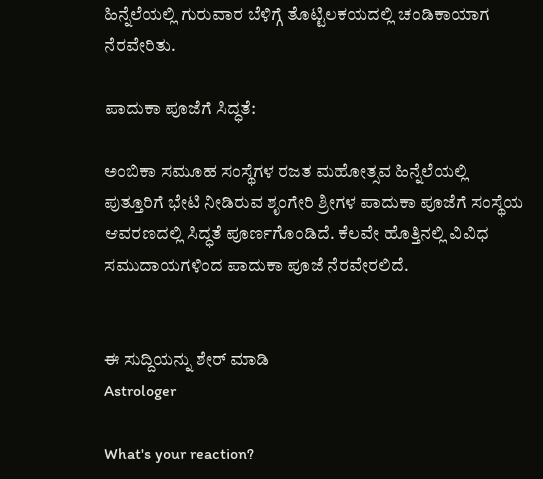ಹಿನ್ನೆಲೆಯಲ್ಲಿ ಗುರುವಾರ ಬೆಳಿಗ್ಗೆ ತೊಟ್ಟಿಲಕಯದಲ್ಲಿ ಚಂಡಿಕಾಯಾಗ ನೆರವೇರಿತು.

ಪಾದುಕಾ ಪೂಜೆಗೆ ಸಿದ್ಧತೆ:

ಅಂಬಿಕಾ ಸಮೂಹ ಸಂಸ್ಥೆಗಳ ರಜತ ಮಹೋತ್ಸವ ಹಿನ್ನೆಲೆಯಲ್ಲಿ ಪುತ್ತೂರಿಗೆ ಭೇಟಿ ನೀಡಿರುವ ಶೃಂಗೇರಿ ಶ್ರೀಗಳ ಪಾದುಕಾ ಪೂಜೆಗೆ ಸಂಸ್ಥೆಯ ಆವರಣದಲ್ಲಿ ಸಿದ್ಧತೆ ಪೂರ್ಣಗೊಂಡಿದೆ. ಕೆಲವೇ ಹೊತ್ತಿನಲ್ಲಿ ವಿವಿಧ ಸಮುದಾಯಗಳಿಂದ ಪಾದುಕಾ ಪೂಜೆ ನೆರವೇರಲಿದೆ.


ಈ ಸುದ್ದಿಯನ್ನು ಶೇರ್ ಮಾಡಿ
Astrologer

What's your reaction?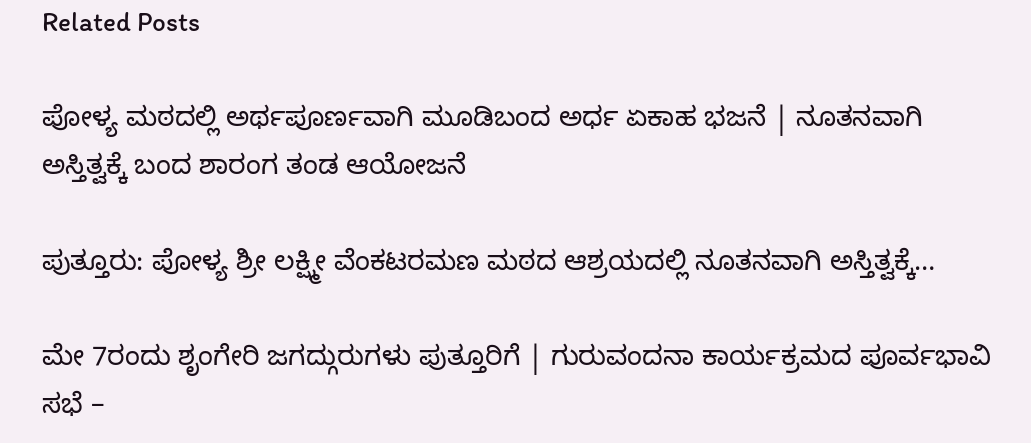Related Posts

ಪೋಳ್ಯ ಮಠದಲ್ಲಿ ಅರ್ಥಪೂರ್ಣವಾಗಿ ಮೂಡಿಬಂದ ಅರ್ಧ ಏಕಾಹ ಭಜನೆ | ನೂತನವಾಗಿ ಅಸ್ತಿತ್ವಕ್ಕೆ ಬಂದ ಶಾರಂಗ ತಂಡ ಆಯೋಜನೆ

ಪುತ್ತೂರು: ಪೋಳ್ಯ ಶ್ರೀ ಲಕ್ಷ್ಮೀ ವೆಂಕಟರಮಣ ಮಠದ ಆಶ್ರಯದಲ್ಲಿ ನೂತನವಾಗಿ ಅಸ್ತಿತ್ವಕ್ಕೆ…

ಮೇ 7ರಂದು ಶೃಂಗೇರಿ ಜಗದ್ಗುರುಗಳು ಪುತ್ತೂರಿಗೆ | ಗುರುವಂದನಾ ಕಾರ್ಯಕ್ರಮದ ಪೂರ್ವಭಾವಿ ಸಭೆ –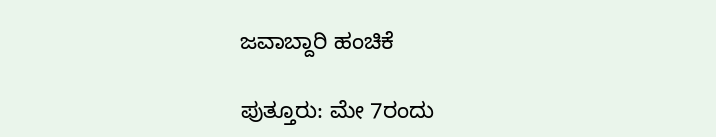ಜವಾಬ್ದಾರಿ ಹಂಚಿಕೆ

ಪುತ್ತೂರು: ಮೇ 7ರಂದು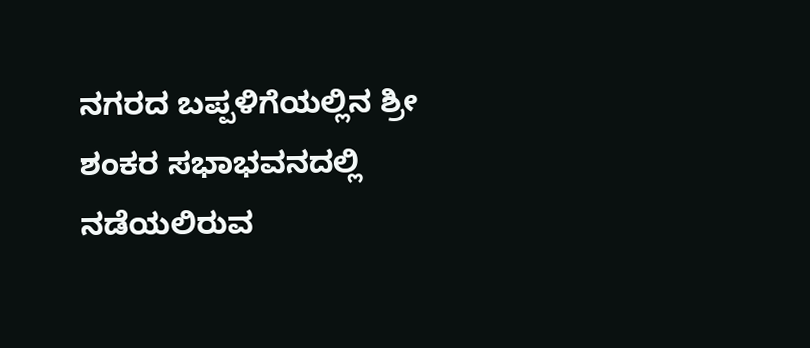ನಗರದ ಬಪ್ಪಳಿಗೆಯಲ್ಲಿನ ಶ್ರೀ ಶಂಕರ ಸಭಾಭವನದಲ್ಲಿ ನಡೆಯಲಿರುವ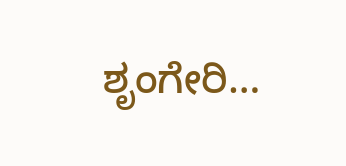ಶೃಂಗೇರಿ…